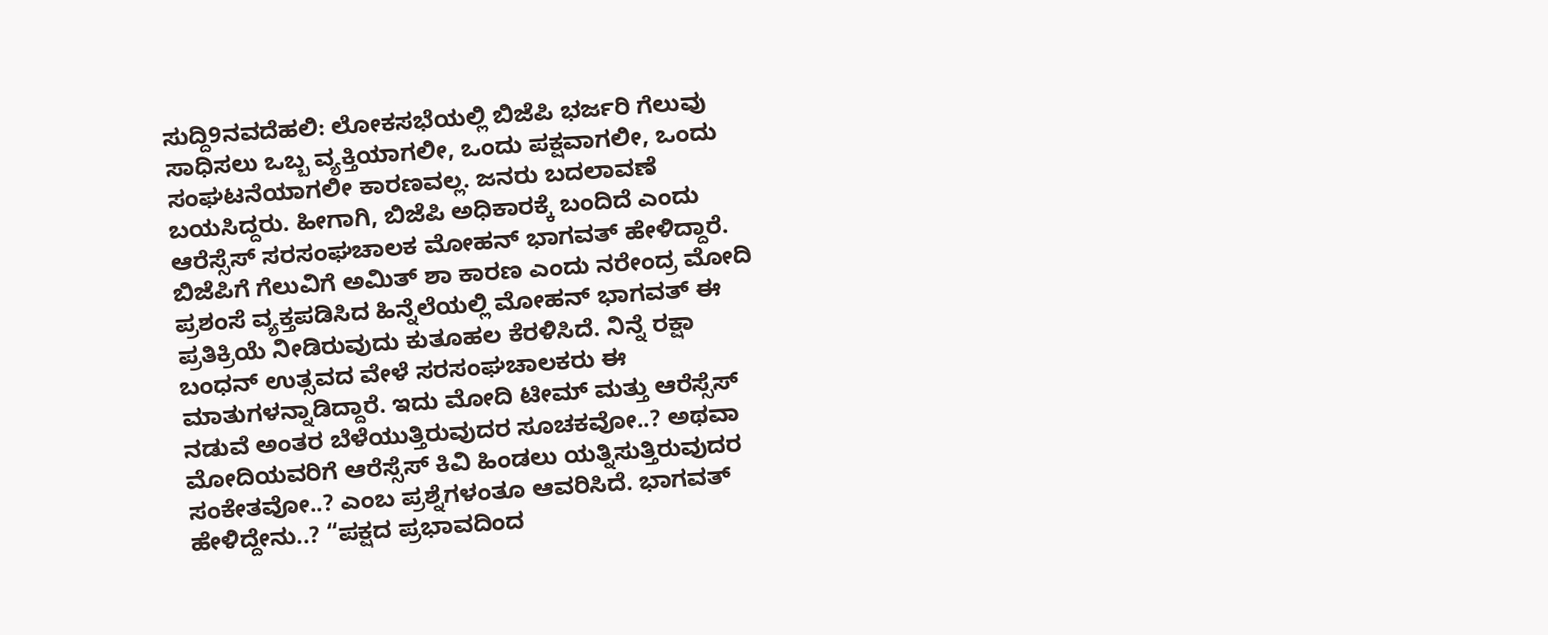ಸುದ್ದಿ9ನವದೆಹಲಿ: ಲೋಕಸಭೆಯಲ್ಲಿ ಬಿಜೆಪಿ ಭರ್ಜರಿ ಗೆಲುವು ಸಾಧಿಸಲು ಒಬ್ಬ ವ್ಯಕ್ತಿಯಾಗಲೀ, ಒಂದು ಪಕ್ಷವಾಗಲೀ, ಒಂದು ಸಂಘಟನೆಯಾಗಲೀ ಕಾರಣವಲ್ಲ. ಜನರು ಬದಲಾವಣೆ ಬಯಸಿದ್ದರು. ಹೀಗಾಗಿ, ಬಿಜೆಪಿ ಅಧಿಕಾರಕ್ಕೆ ಬಂದಿದೆ ಎಂದು ಆರೆಸ್ಸೆಸ್ ಸರಸಂಘಚಾಲಕ ಮೋಹನ್ ಭಾಗವತ್ ಹೇಳಿದ್ದಾರೆ. ಬಿಜೆಪಿಗೆ ಗೆಲುವಿಗೆ ಅಮಿತ್ ಶಾ ಕಾರಣ ಎಂದು ನರೇಂದ್ರ ಮೋದಿ ಪ್ರಶಂಸೆ ವ್ಯಕ್ತಪಡಿಸಿದ ಹಿನ್ನೆಲೆಯಲ್ಲಿ ಮೋಹನ್ ಭಾಗವತ್ ಈ ಪ್ರತಿಕ್ರಿಯೆ ನೀಡಿರುವುದು ಕುತೂಹಲ ಕೆರಳಿಸಿದೆ. ನಿನ್ನೆ ರಕ್ಷಾ ಬಂಧನ್ ಉತ್ಸವದ ವೇಳೆ ಸರಸಂಘಚಾಲಕರು ಈ ಮಾತುಗಳನ್ನಾಡಿದ್ದಾರೆ. ಇದು ಮೋದಿ ಟೀಮ್ ಮತ್ತು ಆರೆಸ್ಸೆಸ್ ನಡುವೆ ಅಂತರ ಬೆಳೆಯುತ್ತಿರುವುದರ ಸೂಚಕವೋ..? ಅಥವಾ ಮೋದಿಯವರಿಗೆ ಆರೆಸ್ಸೆಸ್ ಕಿವಿ ಹಿಂಡಲು ಯತ್ನಿಸುತ್ತಿರುವುದರ ಸಂಕೇತವೋ..? ಎಂಬ ಪ್ರಶ್ನೆಗಳಂತೂ ಆವರಿಸಿದೆ. ಭಾಗವತ್ ಹೇಳಿದ್ದೇನು..? “ಪಕ್ಷದ ಪ್ರಭಾವದಿಂದ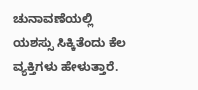ಚುನಾವಣೆಯಲ್ಲಿ ಯಶಸ್ಸು ಸಿಕ್ಕಿತೆಂದು ಕೆಲ ವ್ಯಕ್ತಿಗಳು ಹೇಳುತ್ತಾರೆ.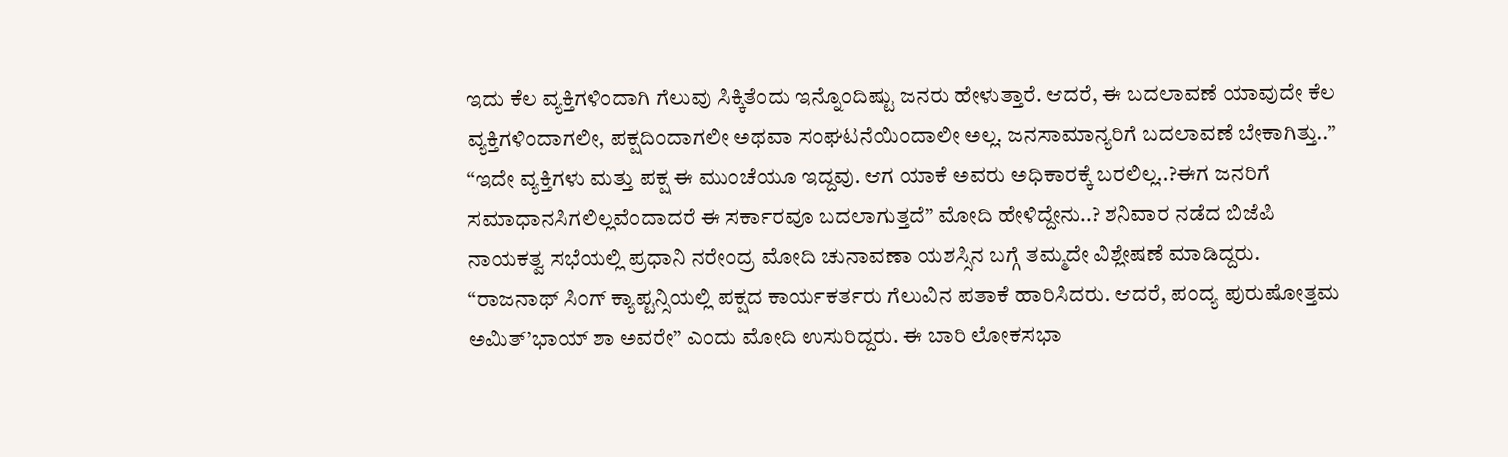ಇದು ಕೆಲ ವ್ಯಕ್ತಿಗಳಿಂದಾಗಿ ಗೆಲುವು ಸಿಕ್ಕಿತೆಂದು ಇನ್ನೊಂದಿಷ್ಟು ಜನರು ಹೇಳುತ್ತಾರೆ. ಆದರೆ, ಈ ಬದಲಾವಣೆ ಯಾವುದೇ ಕೆಲ ವ್ಯಕ್ತಿಗಳಿಂದಾಗಲೀ, ಪಕ್ಷದಿಂದಾಗಲೀ ಅಥವಾ ಸಂಘಟನೆಯಿಂದಾಲೀ ಅಲ್ಲ. ಜನಸಾಮಾನ್ಯರಿಗೆ ಬದಲಾವಣೆ ಬೇಕಾಗಿತ್ತು..” “ಇದೇ ವ್ಯಕ್ತಿಗಳು ಮತ್ತು ಪಕ್ಷ ಈ ಮುಂಚೆಯೂ ಇದ್ದವು. ಆಗ ಯಾಕೆ ಅವರು ಅಧಿಕಾರಕ್ಕೆ ಬರಲಿಲ್ಲ..?ಈಗ ಜನರಿಗೆ ಸಮಾಧಾನಸಿಗಲಿಲ್ಲವೆಂದಾದರೆ ಈ ಸರ್ಕಾರವೂ ಬದಲಾಗುತ್ತದೆ” ಮೋದಿ ಹೇಳಿದ್ದೇನು..? ಶನಿವಾರ ನಡೆದ ಬಿಜೆಪಿ ನಾಯಕತ್ವ ಸಭೆಯಲ್ಲಿ ಪ್ರಧಾನಿ ನರೇಂದ್ರ ಮೋದಿ ಚುನಾವಣಾ ಯಶಸ್ಸಿನ ಬಗ್ಗೆ ತಮ್ಮದೇ ವಿಶ್ಲೇಷಣೆ ಮಾಡಿದ್ದರು. “ರಾಜನಾಥ್ ಸಿಂಗ್ ಕ್ಯಾಪ್ಟನ್ಸಿಯಲ್ಲಿ ಪಕ್ಷದ ಕಾರ್ಯಕರ್ತರು ಗೆಲುವಿನ ಪತಾಕೆ ಹಾರಿಸಿದರು. ಆದರೆ, ಪಂದ್ಯ ಪುರುಷೋತ್ತಮ ಅಮಿತ್’ಭಾಯ್ ಶಾ ಅವರೇ” ಎಂದು ಮೋದಿ ಉಸುರಿದ್ದರು. ಈ ಬಾರಿ ಲೋಕಸಭಾ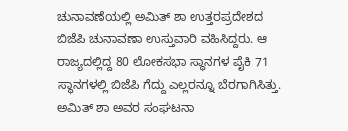ಚುನಾವಣೆಯಲ್ಲಿ ಅಮಿತ್ ಶಾ ಉತ್ತರಪ್ರದೇಶದ ಬಿಜೆಪಿ ಚುನಾವಣಾ ಉಸ್ತುವಾರಿ ವಹಿಸಿದ್ದರು. ಆ ರಾಜ್ಯದಲ್ಲಿದ್ದ 80 ಲೋಕಸಭಾ ಸ್ಥಾನಗಳ ಪೈಕಿ 71 ಸ್ಥಾನಗಳಲ್ಲಿ ಬಿಜೆಪಿ ಗೆದ್ದು ಎಲ್ಲರನ್ನೂ ಬೆರಗಾಗಿಸಿತ್ತು. ಅಮಿತ್ ಶಾ ಅವರ ಸಂಘಟನಾ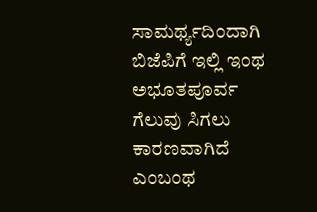ಸಾಮರ್ಥ್ಯದಿಂದಾಗಿ ಬಿಜೆಪಿಗೆ ಇಲ್ಲಿ ಇಂಥ ಅಭೂತಪೂರ್ವ ಗೆಲುವು ಸಿಗಲು ಕಾರಣವಾಗಿದೆ ಎಂಬಂಥ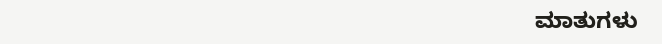ಮಾತುಗಳು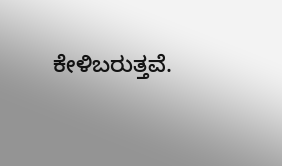ಕೇಳಿಬರುತ್ತವೆ.